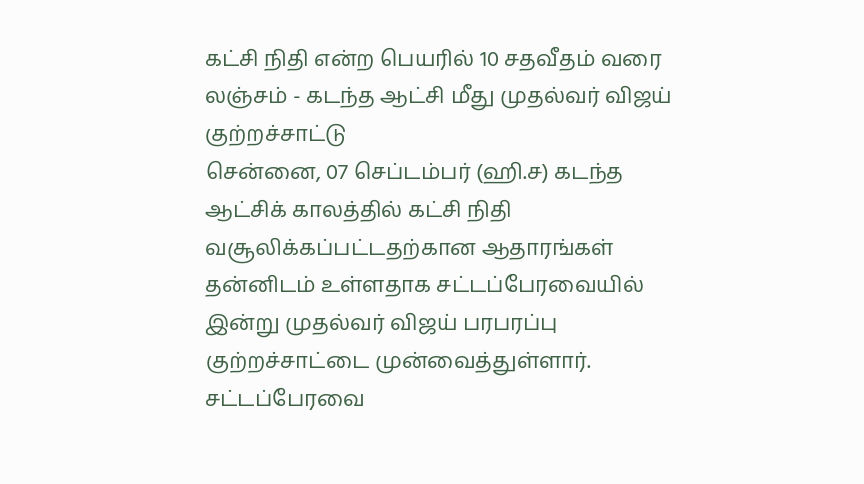கட்சி நிதி என்ற பெயரில் 10 சதவீதம் வரை லஞ்சம் - கடந்த ஆட்சி மீது முதல்வர் விஜய் குற்றச்சாட்டு
சென்னை, 07 செப்டம்பர் (ஹி.ச) கடந்த ஆட்சிக் காலத்தில் கட்சி நிதி வசூலிக்கப்பட்டதற்கான ஆதாரங்கள் தன்னிடம் உள்ளதாக சட்டப்பேரவையில் இன்று முதல்வர் விஜய் பரபரப்பு குற்றச்சாட்டை முன்வைத்துள்ளார். சட்டப்பேரவை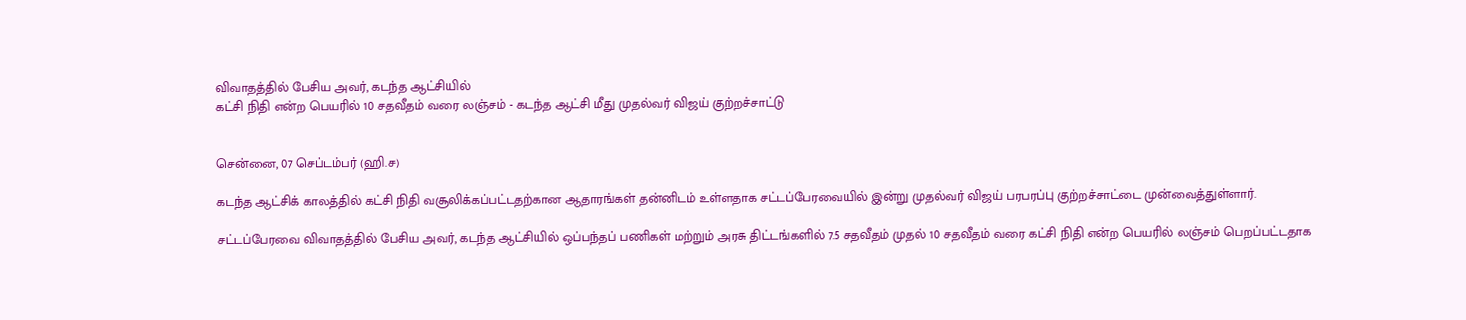விவாதத்தில் பேசிய அவர், கடந்த ஆட்சியில்
கட்சி நிதி என்ற பெயரில் 10 சதவீதம் வரை லஞ்சம் - கடந்த ஆட்சி மீது முதல்வர் விஜய் குற்றச்சாட்டு


சென்னை, 07 செப்டம்பர் (ஹி.ச)

கடந்த ஆட்சிக் காலத்தில் கட்சி நிதி வசூலிக்கப்பட்டதற்கான ஆதாரங்கள் தன்னிடம் உள்ளதாக சட்டப்பேரவையில் இன்று முதல்வர் விஜய் பரபரப்பு குற்றச்சாட்டை முன்வைத்துள்ளார்.

சட்டப்பேரவை விவாதத்தில் பேசிய அவர், கடந்த ஆட்சியில் ஒப்பந்தப் பணிகள் மற்றும் அரசு திட்டங்களில் 7.5 சதவீதம் முதல் 10 சதவீதம் வரை கட்சி நிதி என்ற பெயரில் லஞ்சம் பெறப்பட்டதாக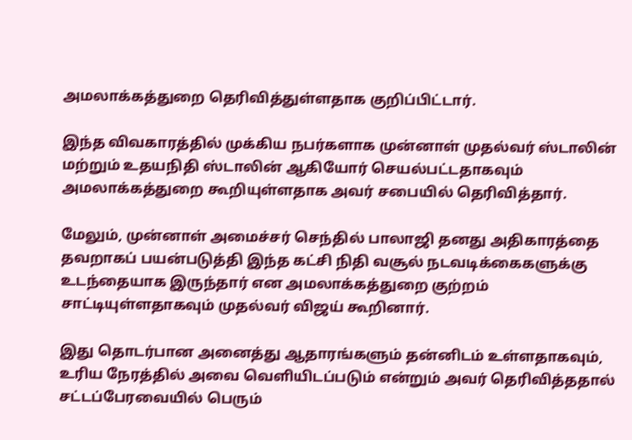அமலாக்கத்துறை தெரிவித்துள்ளதாக குறிப்பிட்டார்.

இந்த விவகாரத்தில் முக்கிய நபர்களாக முன்னாள் முதல்வர் ஸ்டாலின் மற்றும் உதயநிதி ஸ்டாலின் ஆகியோர் செயல்பட்டதாகவும் அமலாக்கத்துறை கூறியுள்ளதாக அவர் சபையில் தெரிவித்தார்.

மேலும், முன்னாள் அமைச்சர் செந்தில் பாலாஜி தனது அதிகாரத்தை தவறாகப் பயன்படுத்தி இந்த கட்சி நிதி வசூல் நடவடிக்கைகளுக்கு உடந்தையாக இருந்தார் என அமலாக்கத்துறை குற்றம் சாட்டியுள்ளதாகவும் முதல்வர் விஜய் கூறினார்.

இது தொடர்பான அனைத்து ஆதாரங்களும் தன்னிடம் உள்ளதாகவும், உரிய நேரத்தில் அவை வெளியிடப்படும் என்றும் அவர் தெரிவித்ததால் சட்டப்பேரவையில் பெரும்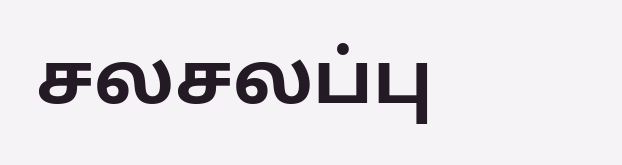சலசலப்பு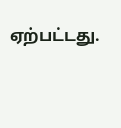ஏற்பட்டது.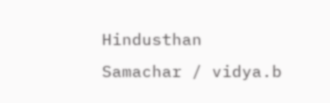Hindusthan Samachar / vidya.b